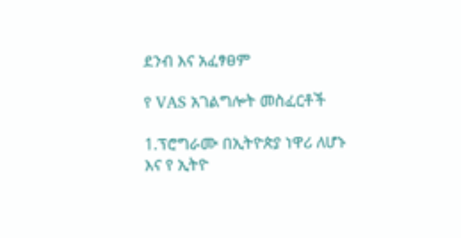ደንብ እና አፈፃፀም

የ VAS አገልግሎት መስፈርቶች

1.ፕሮግራሙ በኢትዮጵያ ነዋሪ ለሆኑ እና የ ኢትዮ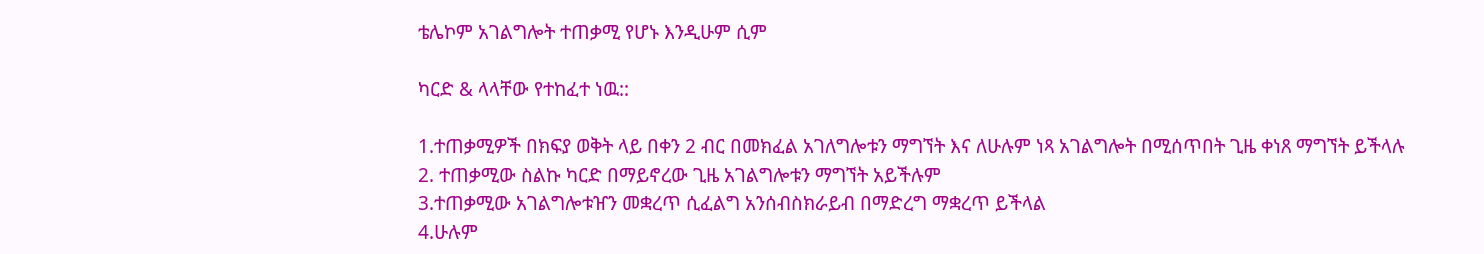ቴሌኮም አገልግሎት ተጠቃሚ የሆኑ እንዲሁም ሲም

ካርድ & ላላቸው የተከፈተ ነዉ::

1.ተጠቃሚዎች በክፍያ ወቅት ላይ በቀን 2 ብር በመክፈል አገለግሎቱን ማግኘት እና ለሁሉም ነጻ አገልግሎት በሚሰጥበት ጊዜ ቀነጸ ማግኘት ይችላሉ
2. ተጠቃሚው ስልኩ ካርድ በማይኖረው ጊዜ አገልግሎቱን ማግኘት አይችሉም
3.ተጠቃሚው አገልግሎቱዠን መቋረጥ ሲፈልግ አንሰብስክራይብ በማድረግ ማቋረጥ ይችላል
4.ሁሉም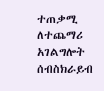ተጠቃሚ ለተጨማሪ አገልግሎት ሰብስክራይብ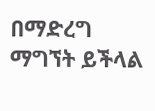በማድረግ ማግኘት ይችላል